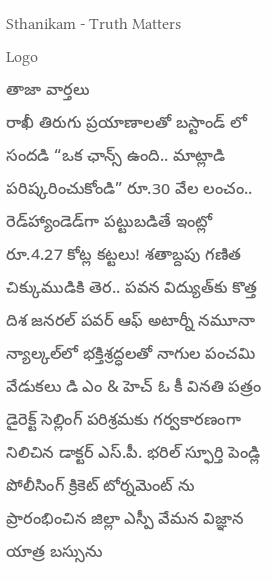Sthanikam - Truth Matters
Logo
తాజా వార్తలు
రాఖీ తిరుగు ప్రయాణాలతో బస్టాండ్ లో సందడి “ఒక ఛాన్స్‌ ఉంది.. మాట్లాడి పరిష్కరించుకోండి” రూ.30 వేల లంచం.. రెడ్‌హ్యాండెడ్‌గా పట్టుబడితే ఇంట్లో రూ.4.27 కోట్ల కట్టలు! శతాబ్దపు గణిత చిక్కుముడికి తెర.. పవన విద్యుత్‌కు కొత్త దిశ జనరల్ పవర్ ఆఫ్ అటార్నీ నమూనా న్యాల్కల్‌లో భక్తిశ్రద్ధలతో నాగుల పంచమి వేడుకలు డి ఎం & హెచ్ ఓ కీ వినతి పత్రం డైరెక్ట్ సెల్లింగ్ పరిశ్రమకు గర్వకారణంగా నిలిచిన డాక్టర్ ఎస్.పీ. భరిల్ స్ఫూర్తి పెండ్లి పోలీసింగ్ క్రికెట్ టోర్నమెంట్ ను ప్రారంభించిన జిల్లా ఎస్పీ వేమన విజ్ఞాన యాత్ర బస్సును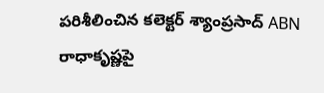పరిశీలించిన కలెక్టర్ శ్యాంప్రసాద్ ABN రాధాకృష్ణపై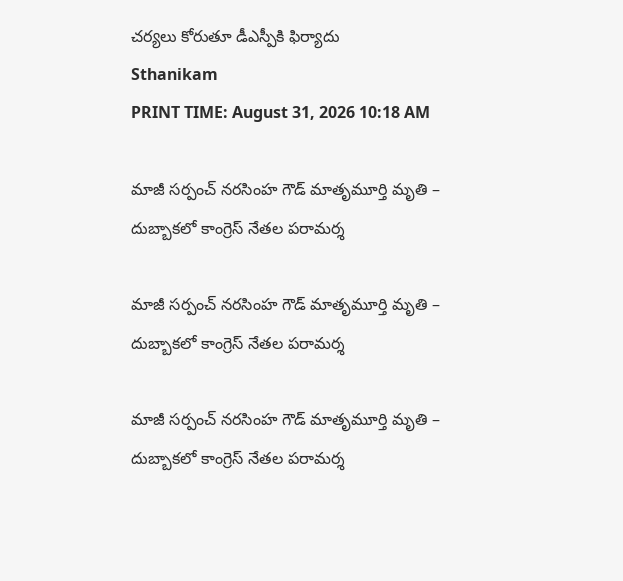చర్యలు కోరుతూ డీఎస్పీకి ఫిర్యాదు
Sthanikam
PRINT TIME: August 31, 2026 10:18 AM

మాజీ సర్పంచ్ నరసింహ గౌడ్ మాతృమూర్తి మృతి – దుబ్బాకలో కాంగ్రెస్ నేతల పరామర్శ

మాజీ సర్పంచ్ నరసింహ గౌడ్ మాతృమూర్తి మృతి – దుబ్బాకలో కాంగ్రెస్ నేతల పరామర్శ

మాజీ సర్పంచ్ నరసింహ గౌడ్ మాతృమూర్తి మృతి – దుబ్బాకలో కాంగ్రెస్ నేతల పరామర్శ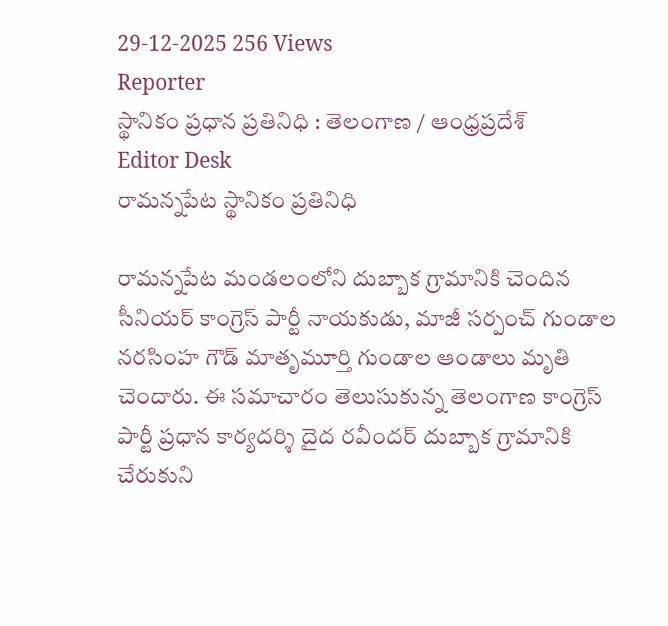29-12-2025 256 Views
Reporter
స్థానికం ప్రధాన ప్రతినిధి : తెలంగాణ / ఆంధ్రప్రదేశ్
Editor Desk
రామన్నపేట స్థానికం ప్రతినిధి

రామన్నపేట మండలంలోని దుబ్బాక గ్రామానికి చెందిన సీనియర్ కాంగ్రెస్ పార్టీ నాయకుడు, మాజీ సర్పంచ్ గుండాల నరసింహ గౌడ్ మాతృమూర్తి గుండాల ఆండాలు మృతి చెందారు. ఈ సమాచారం తెలుసుకున్న తెలంగాణ కాంగ్రెస్ పార్టీ ప్రధాన కార్యదర్శి దైద రవీందర్ దుబ్బాక గ్రామానికి చేరుకుని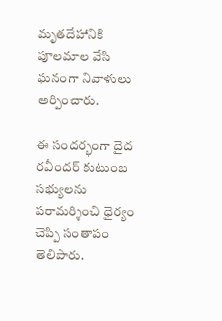మృతదేహానికి పూలమాల వేసి ఘనంగా నివాళులు అర్పించారు.

ఈ సందర్భంగా దైద రవీందర్ కుటుంబ సభ్యులను పరామర్శించి ధైర్యం చెప్పి సంతాపం తెలిపారు.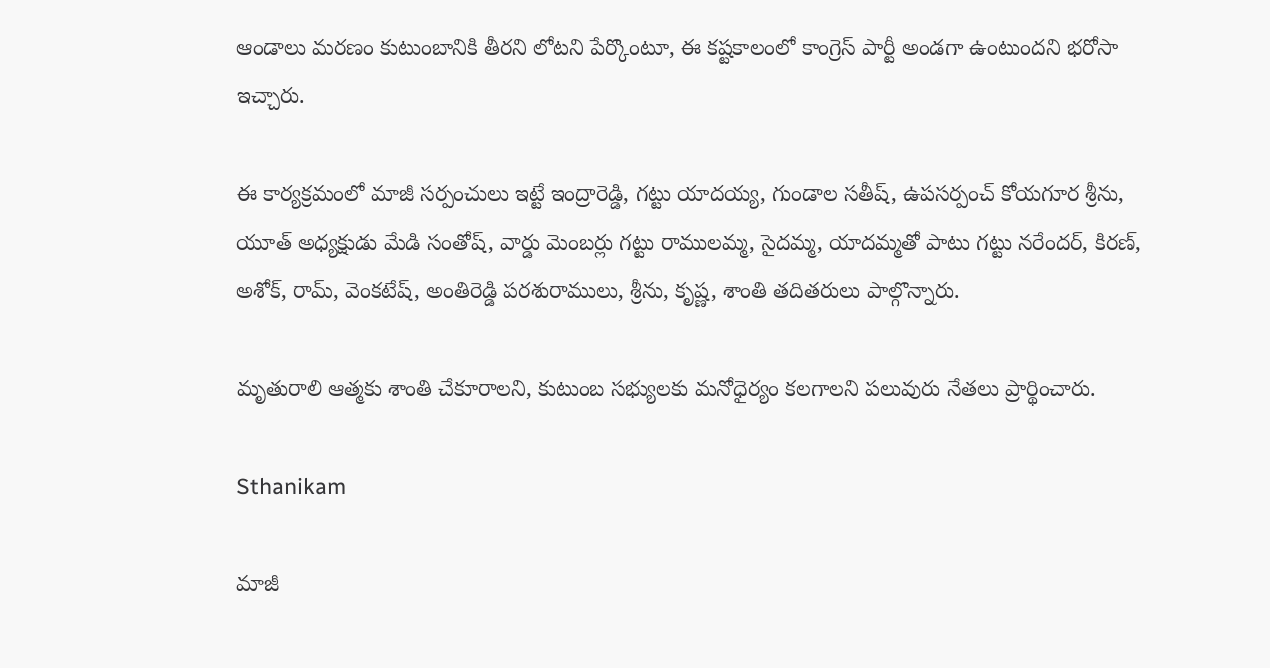ఆండాలు మరణం కుటుంబానికి తీరని లోటని పేర్కొంటూ, ఈ కష్టకాలంలో కాంగ్రెస్ పార్టీ అండగా ఉంటుందని భరోసా ఇచ్చారు.

ఈ కార్యక్రమంలో మాజీ సర్పంచులు ఇట్టే ఇంద్రారెడ్డి, గట్టు యాదయ్య, గుండాల సతీష్, ఉపసర్పంచ్ కోయగూర శ్రీను, యూత్ అధ్యక్షుడు మేడి సంతోష్, వార్డు మెంబర్లు గట్టు రాములమ్మ, సైదమ్మ, యాదమ్మతో పాటు గట్టు నరేందర్, కిరణ్, అశోక్, రామ్, వెంకటేష్, అంతిరెడ్డి పరశురాములు, శ్రీను, కృష్ణ, శాంతి తదితరులు పాల్గొన్నారు.

మృతురాలి ఆత్మకు శాంతి చేకూరాలని, కుటుంబ సభ్యులకు మనోధైర్యం కలగాలని పలువురు నేతలు ప్రార్థించారు.

Sthanikam

మాజీ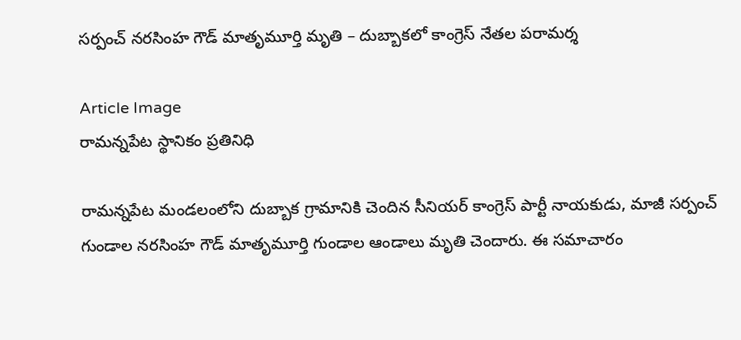సర్పంచ్ నరసింహ గౌడ్ మాతృమూర్తి మృతి – దుబ్బాకలో కాంగ్రెస్ నేతల పరామర్శ

Article Image
రామన్నపేట స్థానికం ప్రతినిధి

రామన్నపేట మండలంలోని దుబ్బాక గ్రామానికి చెందిన సీనియర్ కాంగ్రెస్ పార్టీ నాయకుడు, మాజీ సర్పంచ్ గుండాల నరసింహ గౌడ్ మాతృమూర్తి గుండాల ఆండాలు మృతి చెందారు. ఈ సమాచారం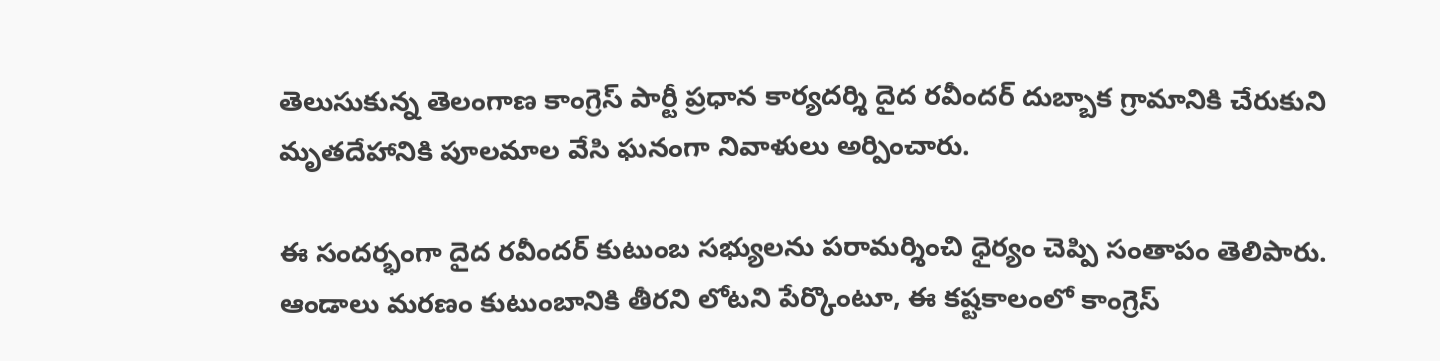తెలుసుకున్న తెలంగాణ కాంగ్రెస్ పార్టీ ప్రధాన కార్యదర్శి దైద రవీందర్ దుబ్బాక గ్రామానికి చేరుకుని మృతదేహానికి పూలమాల వేసి ఘనంగా నివాళులు అర్పించారు.

ఈ సందర్భంగా దైద రవీందర్ కుటుంబ సభ్యులను పరామర్శించి ధైర్యం చెప్పి సంతాపం తెలిపారు. ఆండాలు మరణం కుటుంబానికి తీరని లోటని పేర్కొంటూ, ఈ కష్టకాలంలో కాంగ్రెస్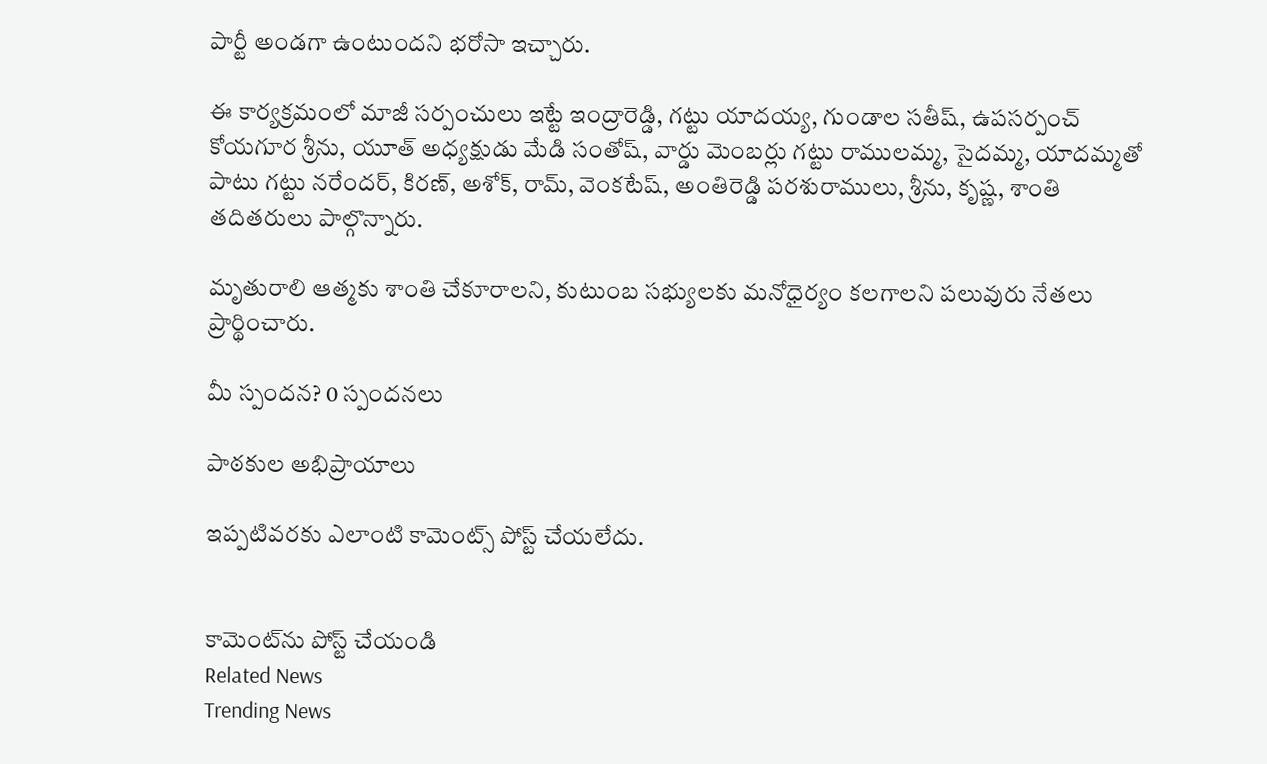పార్టీ అండగా ఉంటుందని భరోసా ఇచ్చారు.

ఈ కార్యక్రమంలో మాజీ సర్పంచులు ఇట్టే ఇంద్రారెడ్డి, గట్టు యాదయ్య, గుండాల సతీష్, ఉపసర్పంచ్ కోయగూర శ్రీను, యూత్ అధ్యక్షుడు మేడి సంతోష్, వార్డు మెంబర్లు గట్టు రాములమ్మ, సైదమ్మ, యాదమ్మతో పాటు గట్టు నరేందర్, కిరణ్, అశోక్, రామ్, వెంకటేష్, అంతిరెడ్డి పరశురాములు, శ్రీను, కృష్ణ, శాంతి తదితరులు పాల్గొన్నారు.

మృతురాలి ఆత్మకు శాంతి చేకూరాలని, కుటుంబ సభ్యులకు మనోధైర్యం కలగాలని పలువురు నేతలు ప్రార్థించారు.

మీ స్పందన? 0 స్పందనలు

పాఠకుల అభిప్రాయాలు

ఇప్పటివరకు ఎలాంటి కామెంట్స్ పోస్ట్ చేయలేదు.


కామెంట్‌ను పోస్ట్ చేయండి
Related News
Trending News